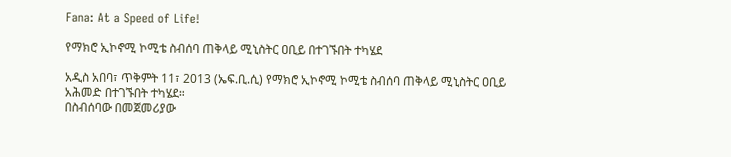Fana: At a Speed of Life!

የማክሮ ኢኮኖሚ ኮሚቴ ስብሰባ ጠቅላይ ሚኒስትር ዐቢይ በተገኙበት ተካሄደ

አዲስ አበባ፣ ጥቅምት 11፣ 2013 (ኤፍ.ቢ.ሲ) የማክሮ ኢኮኖሚ ኮሚቴ ስብሰባ ጠቅላይ ሚኒስትር ዐቢይ አሕመድ በተገኙበት ተካሄደ።
በስብሰባው በመጀመሪያው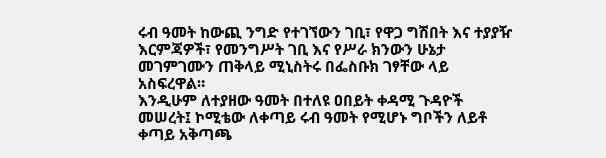ሩብ ዓመት ከውጪ ንግድ የተገኘውን ገቢ፣ የዋጋ ግሽበት እና ተያያዥ እርምጃዎች፣ የመንግሥት ገቢ እና የሥራ ክንውን ሁኔታ መገምገሙን ጠቅላይ ሚኒስትሩ በፌስቡክ ገፃቸው ላይ አስፍረዋል።
እንዲሁም ለተያዘው ዓመት በተለዩ ዐበይት ቀዳሚ ጉዳዮች መሠረት፤ ኮሚቴው ለቀጣይ ሩብ ዓመት የሚሆኑ ግቦችን ለይቶ ቀጣይ አቅጣጫ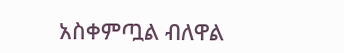አስቀምጧል ብለዋል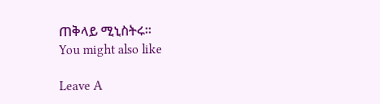ጠቅላይ ሚኒስትሩ።
You might also like

Leave A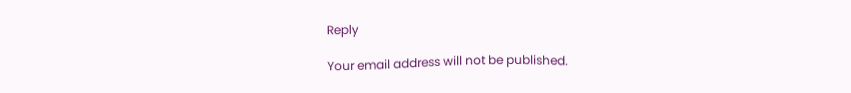Reply

Your email address will not be published.